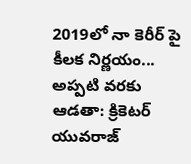2019లో నా కెరీర్ పై కీలక నిర్ణయం... అప్పటి వరకు ఆడతా: క్రికెటర్ యువరాజ్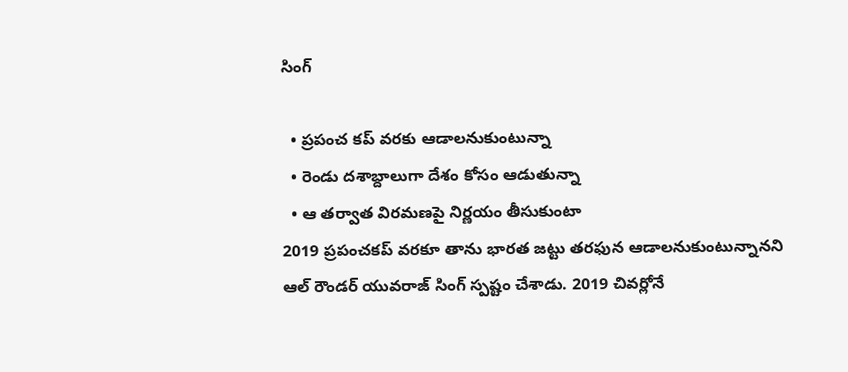సింగ్

  • ప్రపంచ కప్ వరకు ఆడాలనుకుంటున్నా
  • రెండు దశాబ్దాలుగా దేశం కోసం ఆడుతున్నా
  • ఆ తర్వాత విరమణపై నిర్ణయం తీసుకుంటా
2019 ప్రపంచకప్ వరకూ తాను భారత జట్టు తరఫున ఆడాలనుకుంటున్నానని ఆల్ రౌండర్ యువరాజ్ సింగ్ స్పష్టం చేశాడు. 2019 చివర్లోనే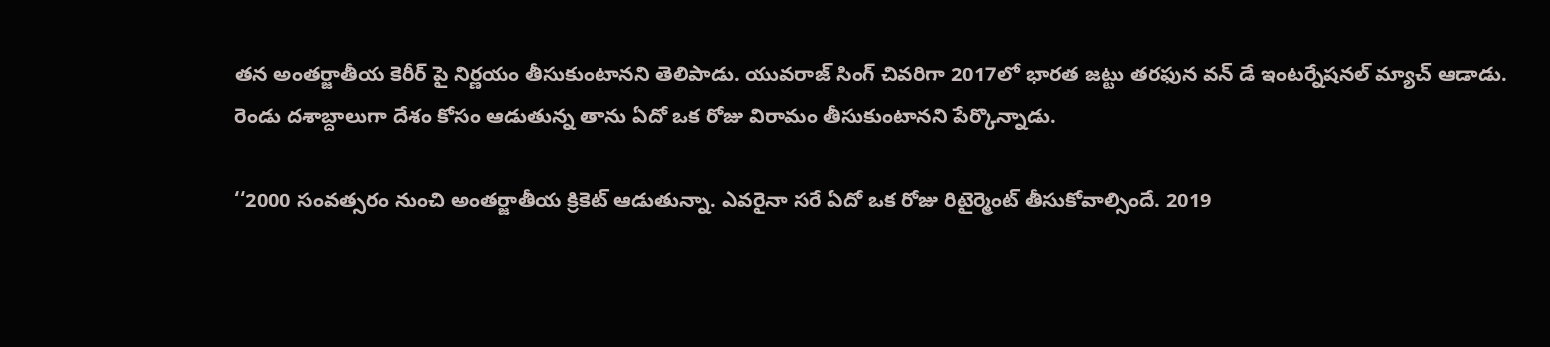తన అంతర్జాతీయ కెరీర్ పై నిర్ణయం తీసుకుంటానని తెలిపాడు. యువరాజ్ సింగ్ చివరిగా 2017లో భారత జట్టు తరఫున వన్ డే ఇంటర్నేషనల్ మ్యాచ్ ఆడాడు. రెండు దశాబ్దాలుగా దేశం కోసం ఆడుతున్న తాను ఏదో ఒక రోజు విరామం తీసుకుంటానని పేర్కొన్నాడు.

‘‘2000 సంవత్సరం నుంచి అంతర్జాతీయ క్రికెట్ ఆడుతున్నా. ఎవరైనా సరే ఏదో ఒక రోజు రిటైర్మెంట్ తీసుకోవాల్సిందే. 2019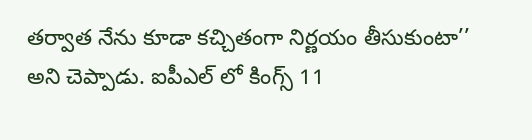తర్వాత నేను కూడా కచ్చితంగా నిర్ణయం తీసుకుంటా’’ అని చెప్పాడు. ఐపీఎల్ లో కింగ్స్ 11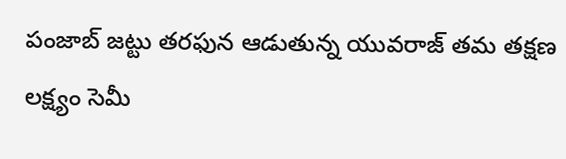పంజాబ్ జట్టు తరఫున ఆడుతున్న యువరాజ్ తమ తక్షణ లక్ష్యం సెమీ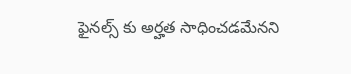ఫైనల్స్ కు అర్హత సాధించడమేనని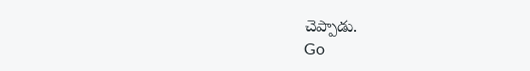చెప్పాడు.
Go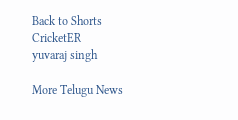Back to Shorts
CricketER
yuvaraj singh

More Telugu News